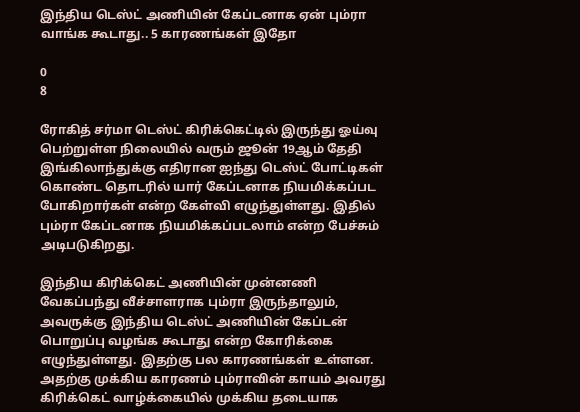இந்திய டெஸ்ட் அணியின் கேப்டனாக ஏன் பும்ரா வாங்க கூடாது.. 5 காரணங்கள் இதோ

0
8

ரோகித் சர்மா டெஸ்ட் கிரிக்கெட்டில் இருந்து ஓய்வு பெற்றுள்ள நிலையில் வரும் ஜூன் 19ஆம் தேதி இங்கிலாந்துக்கு எதிரான ஐந்து டெஸ்ட் போட்டிகள் கொண்ட தொடரில் யார் கேப்டனாக நியமிக்கப்பட போகிறார்கள் என்ற கேள்வி எழுந்துள்ளது. இதில் பும்ரா கேப்டனாக நியமிக்கப்படலாம் என்ற பேச்சும் அடிபடுகிறது.

இந்திய கிரிக்கெட் அணியின் முன்னணி வேகப்பந்து வீச்சாளராக பும்ரா இருந்தாலும், அவருக்கு இந்திய டெஸ்ட் அணியின் கேப்டன் பொறுப்பு வழங்க கூடாது என்ற கோரிக்கை எழுந்துள்ளது. இதற்கு பல காரணங்கள் உள்ளன. அதற்கு முக்கிய காரணம் பும்ராவின் காயம் அவரது கிரிக்கெட் வாழ்க்கையில் முக்கிய தடையாக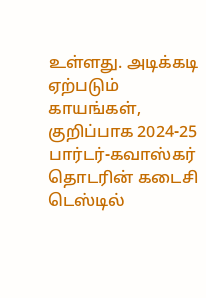உள்ளது. அடிக்கடி ஏற்படும் காயங்கள், குறிப்பாக 2024-25 பார்டர்-கவாஸ்கர் தொடரின் கடைசி டெஸ்டில்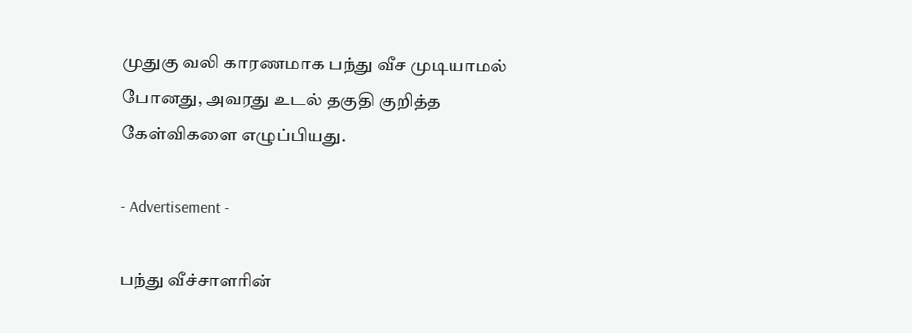முதுகு வலி காரணமாக பந்து வீச முடியாமல் போனது, அவரது உடல் தகுதி குறித்த கேள்விகளை எழுப்பியது.

- Advertisement -

பந்து வீச்சாளரின்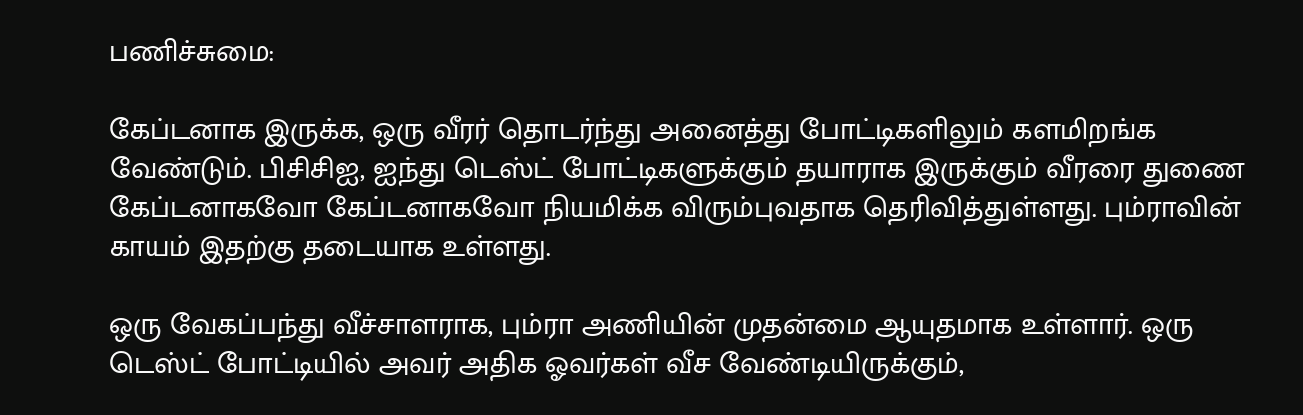பணிச்சுமை:

கேப்டனாக இருக்க, ஒரு வீரர் தொடர்ந்து அனைத்து போட்டிகளிலும் களமிறங்க வேண்டும். பிசிசிஐ, ஐந்து டெஸ்ட் போட்டிகளுக்கும் தயாராக இருக்கும் வீரரை துணை கேப்டனாகவோ கேப்டனாகவோ நியமிக்க விரும்புவதாக தெரிவித்துள்ளது. பும்ராவின் காயம் இதற்கு தடையாக உள்ளது.

ஒரு வேகப்பந்து வீச்சாளராக, பும்ரா அணியின் முதன்மை ஆயுதமாக உள்ளார். ஒரு டெஸ்ட் போட்டியில் அவர் அதிக ஓவர்கள் வீச வேண்டியிருக்கும்,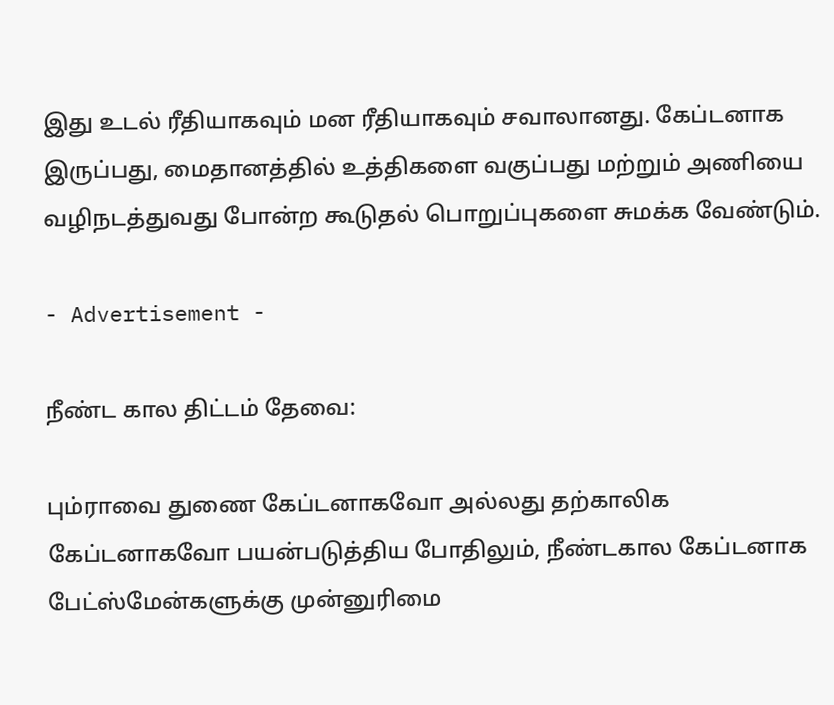இது உடல் ரீதியாகவும் மன ரீதியாகவும் சவாலானது. கேப்டனாக இருப்பது, மைதானத்தில் உத்திகளை வகுப்பது மற்றும் அணியை வழிநடத்துவது போன்ற கூடுதல் பொறுப்புகளை சுமக்க வேண்டும்.

- Advertisement -

நீண்ட கால திட்டம் தேவை:

பும்ராவை துணை கேப்டனாகவோ அல்லது தற்காலிக கேப்டனாகவோ பயன்படுத்திய போதிலும், நீண்டகால கேப்டனாக பேட்ஸ்மேன்களுக்கு முன்னுரிமை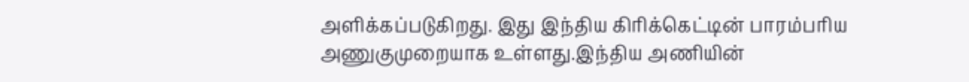அளிக்கப்படுகிறது. இது இந்திய கிரிக்கெட்டின் பாரம்பரிய அணுகுமுறையாக உள்ளது.இந்திய அணியின்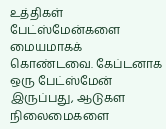உத்திகள் பேட்ஸ்மேன்களை மையமாகக் கொண்டவை. கேப்டனாக ஒரு பேட்ஸ்மேன் இருப்பது, ஆடுகள நிலைமைகளை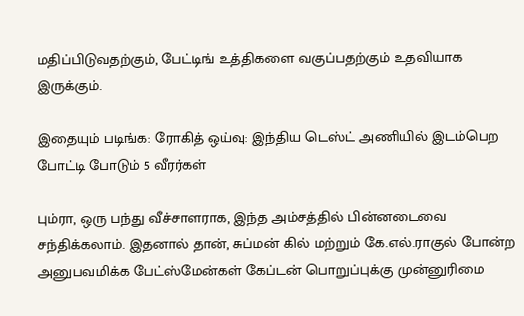மதிப்பிடுவதற்கும், பேட்டிங் உத்திகளை வகுப்பதற்கும் உதவியாக இருக்கும்.

இதையும் படிங்க: ரோகித் ஒய்வு: இந்திய டெஸ்ட் அணியில் இடம்பெற போட்டி போடும் 5 வீரர்கள்

பும்ரா, ஒரு பந்து வீச்சாளராக, இந்த அம்சத்தில் பின்னடைவை சந்திக்கலாம். இதனால் தான், சுப்மன் கில் மற்றும் கே.எல்.ராகுல் போன்ற அனுபவமிக்க பேட்ஸ்மேன்கள் கேப்டன் பொறுப்புக்கு முன்னுரிமை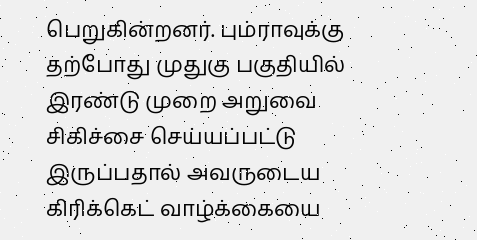பெறுகின்றனர். பும்ராவுக்கு தற்போது முதுகு பகுதியில் இரண்டு முறை அறுவை சிகிச்சை செய்யப்பட்டு இருப்பதால் அவருடைய கிரிக்கெட் வாழ்க்கையை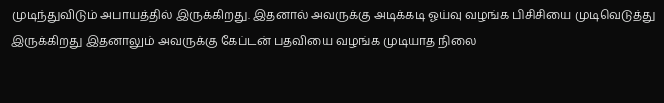முடிந்துவிடும் அபாயத்தில் இருக்கிறது. இதனால் அவருக்கு அடிக்கடி ஓய்வு வழங்க பிசிசியை முடிவெடுத்து இருக்கிறது இதனாலும் அவருக்கு கேப்டன் பதவியை வழங்க முடியாத நிலை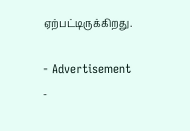ஏற்பட்டிருக்கிறது.

- Advertisement -